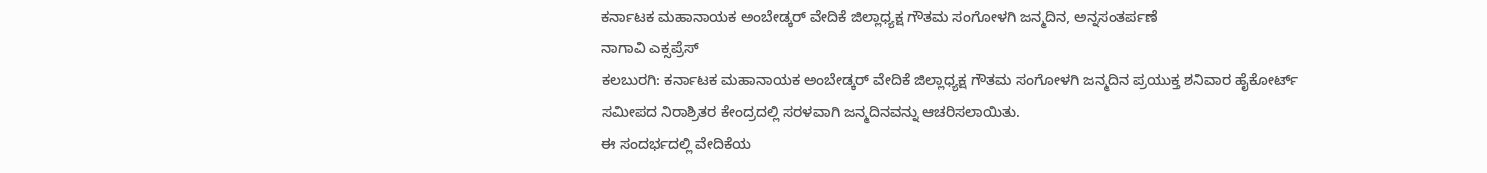ಕರ್ನಾಟಕ ಮಹಾನಾಯಕ ಅಂಬೇಡ್ಕರ್ ವೇದಿಕೆ ಜಿಲ್ಲಾಧ್ಯಕ್ಷ ಗೌತಮ ಸಂಗೋಳಗಿ ಜನ್ಮದಿನ, ಅನ್ನಸಂತರ್ಪಣೆ
ನಾಗಾವಿ ಎಕ್ಸಪ್ರೆಸ್
ಕಲಬುರಗಿ: ಕರ್ನಾಟಕ ಮಹಾನಾಯಕ ಅಂಬೇಡ್ಕರ್ ವೇದಿಕೆ ಜಿಲ್ಲಾಧ್ಯಕ್ಷ ಗೌತಮ ಸಂಗೋಳಗಿ ಜನ್ಮದಿನ ಪ್ರಯುಕ್ತ ಶನಿವಾರ ಹೈಕೋರ್ಟ್ ಸಮೀಪದ ನಿರಾಶ್ರಿತರ ಕೇಂದ್ರದಲ್ಲಿ ಸರಳವಾಗಿ ಜನ್ಮದಿನವನ್ನು ಆಚರಿಸಲಾಯಿತು.
ಈ ಸಂದರ್ಭದಲ್ಲಿ ವೇದಿಕೆಯ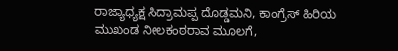ರಾಜ್ಯಾಧ್ಯಕ್ಷ ಸಿದ್ರಾಮಪ್ಪ ದೊಡ್ಡಮನಿ, ಕಾಂಗ್ರೆಸ್ ಹಿರಿಯ ಮುಖಂಡ ನೀಲಕಂಠರಾವ ಮೂಲಗೆ,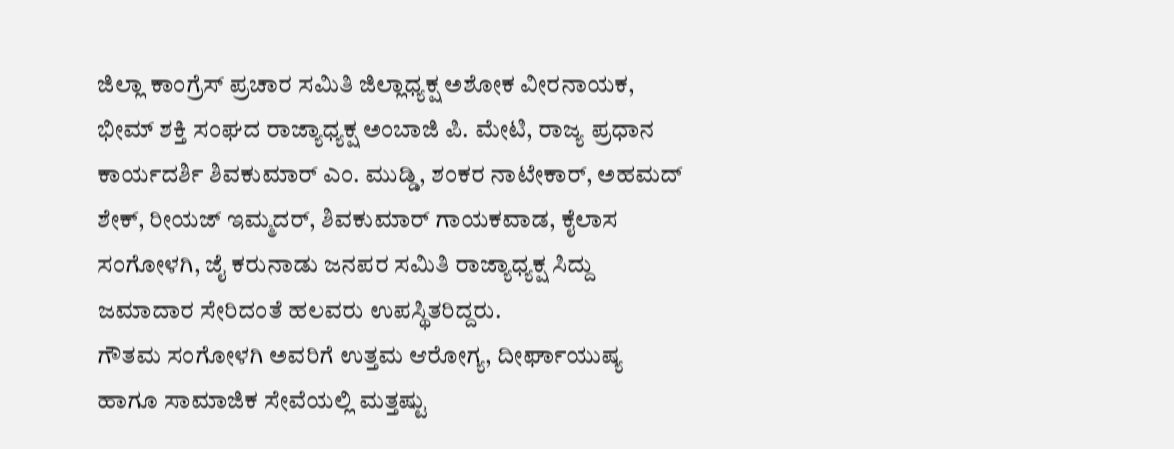ಜಿಲ್ಲಾ ಕಾಂಗ್ರೆಸ್ ಪ್ರಚಾರ ಸಮಿತಿ ಜಿಲ್ಲಾಧ್ಯಕ್ಷ ಅಶೋಕ ವೀರನಾಯಕ, ಭೀಮ್ ಶಕ್ತಿ ಸಂಘದ ರಾಜ್ಯಾಧ್ಯಕ್ಷ ಅಂಬಾಜಿ ಪಿ. ಮೇಟಿ, ರಾಜ್ಯ ಪ್ರಧಾನ ಕಾರ್ಯದರ್ಶಿ ಶಿವಕುಮಾರ್ ಎಂ. ಮುಡ್ಡಿ, ಶಂಕರ ನಾಟೇಕಾರ್, ಅಹಮದ್ ಶೇಕ್, ರೀಯಜ್ ಇಮ್ಮದರ್, ಶಿವಕುಮಾರ್ ಗಾಯಕವಾಡ, ಕೈಲಾಸ ಸಂಗೋಳಗಿ, ಜೈ ಕರುನಾಡು ಜನಪರ ಸಮಿತಿ ರಾಜ್ಯಾಧ್ಯಕ್ಷ ಸಿದ್ದು ಜಮಾದಾರ ಸೇರಿದಂತೆ ಹಲವರು ಉಪಸ್ಥಿತರಿದ್ದರು.
ಗೌತಮ ಸಂಗೋಳಗಿ ಅವರಿಗೆ ಉತ್ತಮ ಆರೋಗ್ಯ, ದೀರ್ಘಾಯುಷ್ಯ ಹಾಗೂ ಸಾಮಾಜಿಕ ಸೇವೆಯಲ್ಲಿ ಮತ್ತಷ್ಟು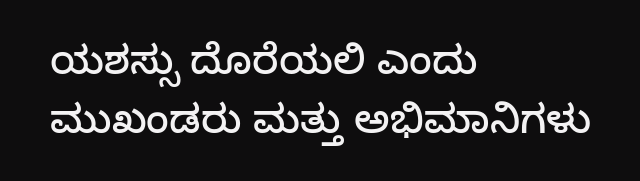ಯಶಸ್ಸು ದೊರೆಯಲಿ ಎಂದು ಮುಖಂಡರು ಮತ್ತು ಅಭಿಮಾನಿಗಳು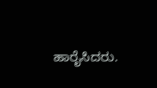ಹಾರೈಸಿದರು.